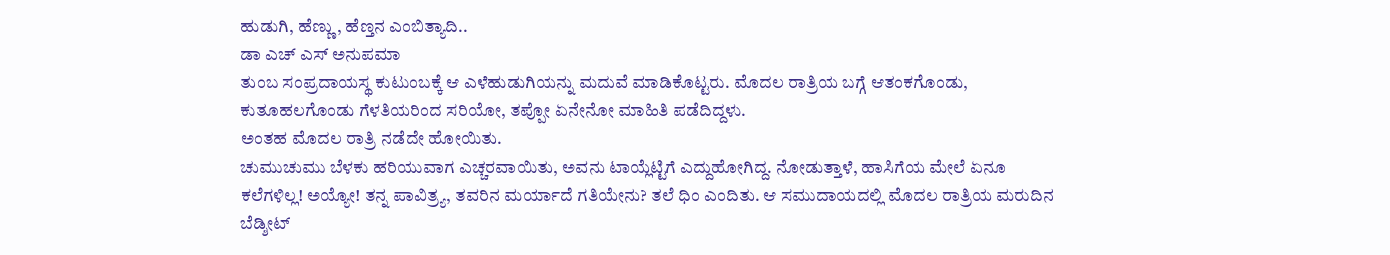ಹುಡುಗಿ, ಹೆಣ್ಣು, ಹೆಣ್ತನ ಎಂಬಿತ್ಯಾದಿ..
ಡಾ ಎಚ್ ಎಸ್ ಅನುಪಮಾ
ತುಂಬ ಸಂಪ್ರದಾಯಸ್ಥ ಕುಟುಂಬಕ್ಕೆ ಆ ಎಳೆಹುಡುಗಿಯನ್ನು ಮದುವೆ ಮಾಡಿಕೊಟ್ಟರು. ಮೊದಲ ರಾತ್ರಿಯ ಬಗ್ಗೆ ಆತಂಕಗೊಂಡು, ಕುತೂಹಲಗೊಂಡು ಗೆಳತಿಯರಿಂದ ಸರಿಯೋ, ತಪ್ಪೋ ಏನೇನೋ ಮಾಹಿತಿ ಪಡೆದಿದ್ದಳು.
ಅಂತಹ ಮೊದಲ ರಾತ್ರಿ ನಡೆದೇ ಹೋಯಿತು.
ಚುಮುಚುಮು ಬೆಳಕು ಹರಿಯುವಾಗ ಎಚ್ಚರವಾಯಿತು, ಅವನು ಟಾಯ್ಲೆಟ್ಟಿಗೆ ಎದ್ದುಹೋಗಿದ್ದ. ನೋಡುತ್ತಾಳೆ, ಹಾಸಿಗೆಯ ಮೇಲೆ ಏನೂ ಕಲೆಗಳಿಲ್ಲ! ಅಯ್ಯೋ! ತನ್ನ ಪಾವಿತ್ರ್ಯ, ತವರಿನ ಮರ್ಯಾದೆ ಗತಿಯೇನು? ತಲೆ ಧಿಂ ಎಂದಿತು. ಆ ಸಮುದಾಯದಲ್ಲಿ ಮೊದಲ ರಾತ್ರಿಯ ಮರುದಿನ ಬೆಡ್ಶೀಟ್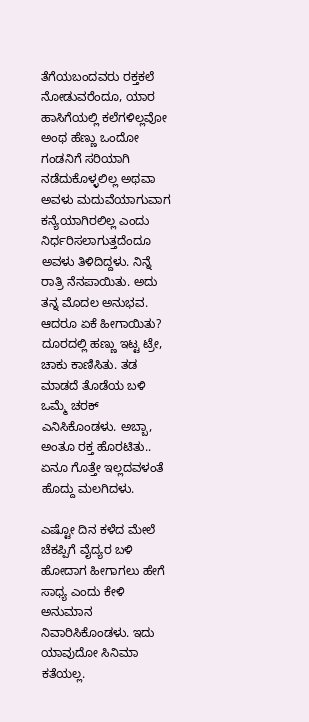ತೆಗೆಯಬಂದವರು ರಕ್ತಕಲೆ ನೋಡುವರೆಂದೂ, ಯಾರ ಹಾಸಿಗೆಯಲ್ಲಿ ಕಲೆಗಳಿಲ್ಲವೋ ಅಂಥ ಹೆಣ್ಣು ಒಂದೋ ಗಂಡನಿಗೆ ಸರಿಯಾಗಿ ನಡೆದುಕೊಳ್ಳಲಿಲ್ಲ ಅಥವಾ ಅವಳು ಮದುವೆಯಾಗುವಾಗ ಕನ್ಯೆಯಾಗಿರಲಿಲ್ಲ ಎಂದು ನಿರ್ಧರಿಸಲಾಗುತ್ತದೆಂದೂ ಅವಳು ತಿಳಿದಿದ್ದಳು. ನಿನ್ನೆ ರಾತ್ರಿ ನೆನಪಾಯಿತು. ಅದು ತನ್ನ ಮೊದಲ ಅನುಭವ. ಆದರೂ ಏಕೆ ಹೀಗಾಯಿತು? ದೂರದಲ್ಲಿ ಹಣ್ಣು ಇಟ್ಟ ಟ್ರೇ, ಚಾಕು ಕಾಣಿಸಿತು. ತಡ ಮಾಡದೆ ತೊಡೆಯ ಬಳಿ ಒಮ್ಮೆ ಚರಕ್ ಎನಿಸಿಕೊಂಡಳು. ಅಬ್ಬಾ, ಅಂತೂ ರಕ್ತ ಹೊರಟಿತು.. ಏನೂ ಗೊತ್ತೇ ಇಲ್ಲದವಳಂತೆ ಹೊದ್ದು ಮಲಗಿದಳು.

ಎಷ್ಟೋ ದಿನ ಕಳೆದ ಮೇಲೆ ಚೆಕಪ್ಪಿಗೆ ವೈದ್ಯರ ಬಳಿ ಹೋದಾಗ ಹೀಗಾಗಲು ಹೇಗೆ ಸಾಧ್ಯ ಎಂದು ಕೇಳಿ ಅನುಮಾನ ನಿವಾರಿಸಿಕೊಂಡಳು. ಇದು ಯಾವುದೋ ಸಿನಿಮಾ ಕತೆಯಲ್ಲ.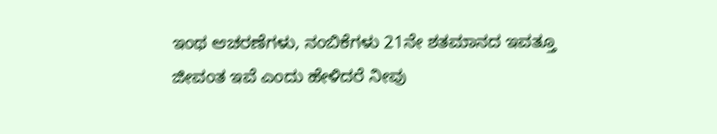ಇಂಥ ಆಚರಣೆಗಳು, ನಂಬಿಕೆಗಳು 21ನೇ ಶತಮಾನದ ಇವತ್ತೂ ಜೀವಂತ ಇವೆ ಎಂದು ಹೇಳಿದರೆ ನೀವು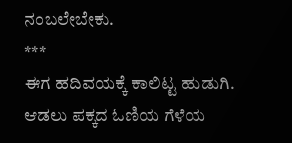ನಂಬಲೇಬೇಕು.
***
ಈಗ ಹದಿವಯಕ್ಕೆ ಕಾಲಿಟ್ಟ ಹುಡುಗಿ. ಆಡಲು ಪಕ್ಕದ ಓಣಿಯ ಗೆಳೆಯ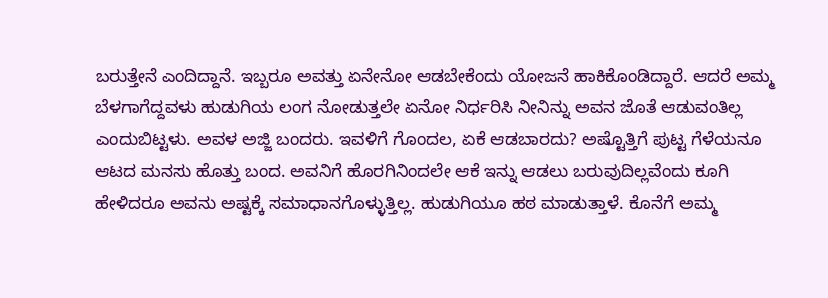ಬರುತ್ತೇನೆ ಎಂದಿದ್ದಾನೆ. ಇಬ್ಬರೂ ಅವತ್ತು ಏನೇನೋ ಆಡಬೇಕೆಂದು ಯೋಜನೆ ಹಾಕಿಕೊಂಡಿದ್ದಾರೆ. ಆದರೆ ಅಮ್ಮ ಬೆಳಗಾಗೆದ್ದವಳು ಹುಡುಗಿಯ ಲಂಗ ನೋಡುತ್ತಲೇ ಏನೋ ನಿರ್ಧರಿಸಿ ನೀನಿನ್ನು ಅವನ ಜೊತೆ ಆಡುವಂತಿಲ್ಲ ಎಂದುಬಿಟ್ಟಳು. ಅವಳ ಅಜ್ಜಿ ಬಂದರು. ಇವಳಿಗೆ ಗೊಂದಲ, ಏಕೆ ಆಡಬಾರದು? ಅಷ್ಟೊತ್ತಿಗೆ ಪುಟ್ಟ ಗೆಳೆಯನೂ ಆಟದ ಮನಸು ಹೊತ್ತು ಬಂದ. ಅವನಿಗೆ ಹೊರಗಿನಿಂದಲೇ ಆಕೆ ಇನ್ನು ಆಡಲು ಬರುವುದಿಲ್ಲವೆಂದು ಕೂಗಿ ಹೇಳಿದರೂ ಅವನು ಅಷ್ಟಕ್ಕೆ ಸಮಾಧಾನಗೊಳ್ಳುತ್ತಿಲ್ಲ. ಹುಡುಗಿಯೂ ಹಠ ಮಾಡುತ್ತಾಳೆ. ಕೊನೆಗೆ ಅಮ್ಮ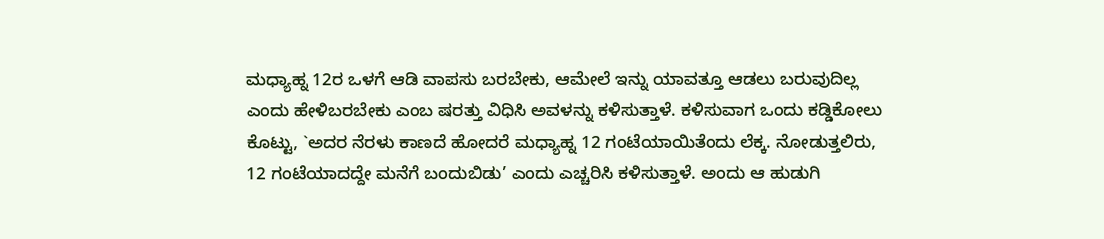ಮಧ್ಯಾಹ್ನ 12ರ ಒಳಗೆ ಆಡಿ ವಾಪಸು ಬರಬೇಕು, ಆಮೇಲೆ ಇನ್ನು ಯಾವತ್ತೂ ಆಡಲು ಬರುವುದಿಲ್ಲ ಎಂದು ಹೇಳಿಬರಬೇಕು ಎಂಬ ಷರತ್ತು ವಿಧಿಸಿ ಅವಳನ್ನು ಕಳಿಸುತ್ತಾಳೆ. ಕಳಿಸುವಾಗ ಒಂದು ಕಡ್ಡಿಕೋಲು ಕೊಟ್ಟು, `ಅದರ ನೆರಳು ಕಾಣದೆ ಹೋದರೆ ಮಧ್ಯಾಹ್ನ 12 ಗಂಟೆಯಾಯಿತೆಂದು ಲೆಕ್ಕ. ನೋಡುತ್ತಲಿರು, 12 ಗಂಟೆಯಾದದ್ದೇ ಮನೆಗೆ ಬಂದುಬಿಡು’ ಎಂದು ಎಚ್ಚರಿಸಿ ಕಳಿಸುತ್ತಾಳೆ. ಅಂದು ಆ ಹುಡುಗಿ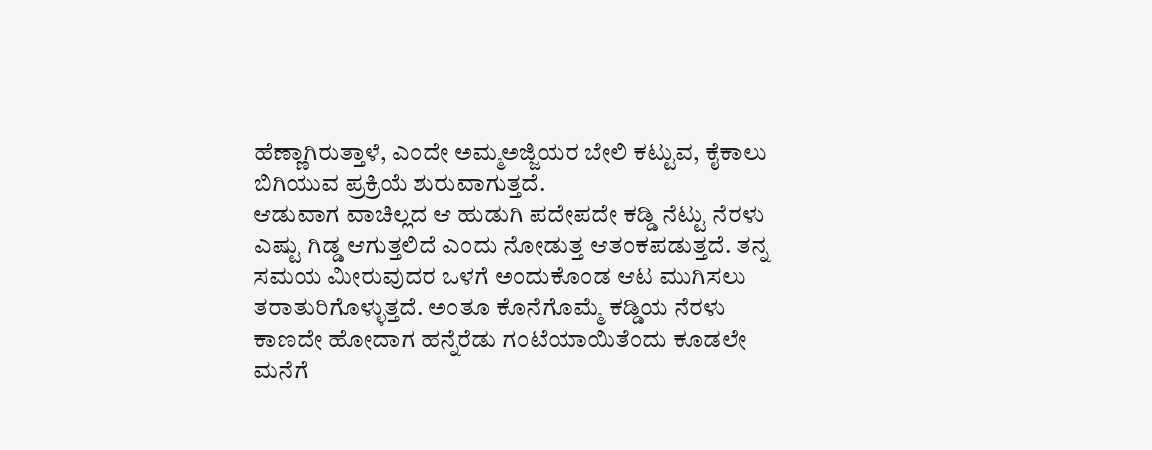ಹೆಣ್ಣಾಗಿರುತ್ತಾಳೆ, ಎಂದೇ ಅಮ್ಮಅಜ್ಜಿಯರ ಬೇಲಿ ಕಟ್ಟುವ, ಕೈಕಾಲು ಬಿಗಿಯುವ ಪ್ರಕ್ರಿಯೆ ಶುರುವಾಗುತ್ತದೆ.
ಆಡುವಾಗ ವಾಚಿಲ್ಲದ ಆ ಹುಡುಗಿ ಪದೇಪದೇ ಕಡ್ಡಿ ನೆಟ್ಟು ನೆರಳು ಎಷ್ಟು ಗಿಡ್ಡ ಆಗುತ್ತಲಿದೆ ಎಂದು ನೋಡುತ್ತ ಆತಂಕಪಡುತ್ತದೆ. ತನ್ನ ಸಮಯ ಮೀರುವುದರ ಒಳಗೆ ಅಂದುಕೊಂಡ ಆಟ ಮುಗಿಸಲು ತರಾತುರಿಗೊಳ್ಳುತ್ತದೆ. ಅಂತೂ ಕೊನೆಗೊಮ್ಮೆ ಕಡ್ಡಿಯ ನೆರಳು ಕಾಣದೇ ಹೋದಾಗ ಹನ್ನೆರೆಡು ಗಂಟೆಯಾಯಿತೆಂದು ಕೂಡಲೇ ಮನೆಗೆ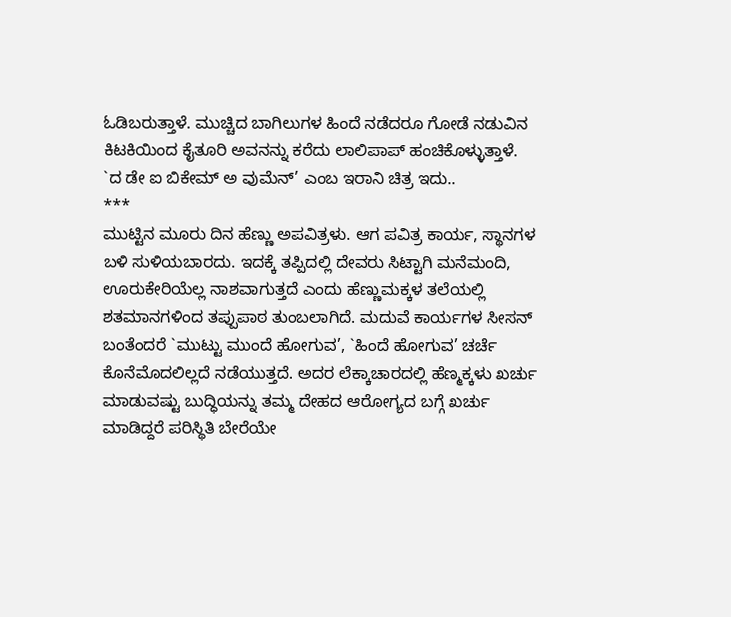ಓಡಿಬರುತ್ತಾಳೆ. ಮುಚ್ಚಿದ ಬಾಗಿಲುಗಳ ಹಿಂದೆ ನಡೆದರೂ ಗೋಡೆ ನಡುವಿನ ಕಿಟಕಿಯಿಂದ ಕೈತೂರಿ ಅವನನ್ನು ಕರೆದು ಲಾಲಿಪಾಪ್ ಹಂಚಿಕೊಳ್ಳುತ್ತಾಳೆ.
`ದ ಡೇ ಐ ಬಿಕೇಮ್ ಅ ವುಮೆನ್’ ಎಂಬ ಇರಾನಿ ಚಿತ್ರ ಇದು..
***
ಮುಟ್ಟಿನ ಮೂರು ದಿನ ಹೆಣ್ಣು ಅಪವಿತ್ರಳು. ಆಗ ಪವಿತ್ರ ಕಾರ್ಯ, ಸ್ಥಾನಗಳ ಬಳಿ ಸುಳಿಯಬಾರದು. ಇದಕ್ಕೆ ತಪ್ಪಿದಲ್ಲಿ ದೇವರು ಸಿಟ್ಟಾಗಿ ಮನೆಮಂದಿ, ಊರುಕೇರಿಯೆಲ್ಲ ನಾಶವಾಗುತ್ತದೆ ಎಂದು ಹೆಣ್ಣುಮಕ್ಕಳ ತಲೆಯಲ್ಲಿ ಶತಮಾನಗಳಿಂದ ತಪ್ಪುಪಾಠ ತುಂಬಲಾಗಿದೆ. ಮದುವೆ ಕಾರ್ಯಗಳ ಸೀಸನ್ ಬಂತೆಂದರೆ `ಮುಟ್ಟು ಮುಂದೆ ಹೋಗುವ’, `ಹಿಂದೆ ಹೋಗುವ’ ಚರ್ಚೆ ಕೊನೆಮೊದಲಿಲ್ಲದೆ ನಡೆಯುತ್ತದೆ. ಅದರ ಲೆಕ್ಕಾಚಾರದಲ್ಲಿ ಹೆಣ್ಮಕ್ಕಳು ಖರ್ಚು ಮಾಡುವಷ್ಟು ಬುದ್ಧಿಯನ್ನು ತಮ್ಮ ದೇಹದ ಆರೋಗ್ಯದ ಬಗ್ಗೆ ಖರ್ಚು ಮಾಡಿದ್ದರೆ ಪರಿಸ್ಥಿತಿ ಬೇರೆಯೇ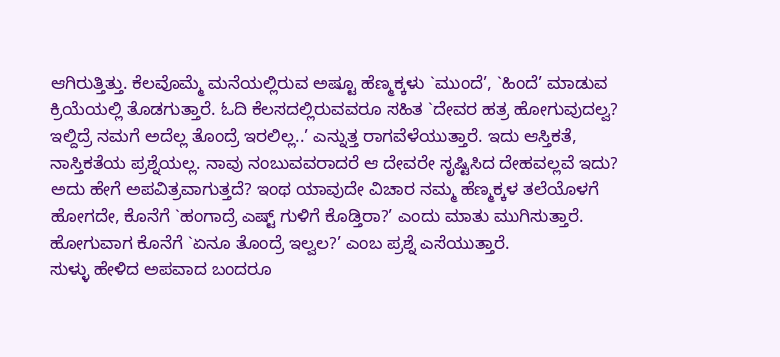ಆಗಿರುತ್ತಿತ್ತು. ಕೆಲವೊಮ್ಮೆ ಮನೆಯಲ್ಲಿರುವ ಅಷ್ಟೂ ಹೆಣ್ಮಕ್ಕಳು `ಮುಂದೆ’, `ಹಿಂದೆ’ ಮಾಡುವ ಕ್ರಿಯೆಯಲ್ಲಿ ತೊಡಗುತ್ತಾರೆ. ಓದಿ ಕೆಲಸದಲ್ಲಿರುವವರೂ ಸಹಿತ `ದೇವರ ಹತ್ರ ಹೋಗುವುದಲ್ವ? ಇಲ್ದಿದ್ರೆ ನಮಗೆ ಅದೆಲ್ಲ ತೊಂದ್ರೆ ಇರಲಿಲ್ಲ..’ ಎನ್ನುತ್ತ ರಾಗವೆಳೆಯುತ್ತಾರೆ. ಇದು ಆಸ್ತಿಕತೆ, ನಾಸ್ತಿಕತೆಯ ಪ್ರಶ್ನೆಯಲ್ಲ. ನಾವು ನಂಬುವವರಾದರೆ ಆ ದೇವರೇ ಸೃಷ್ಟಿಸಿದ ದೇಹವಲ್ಲವೆ ಇದು? ಅದು ಹೇಗೆ ಅಪವಿತ್ರವಾಗುತ್ತದೆ? ಇಂಥ ಯಾವುದೇ ವಿಚಾರ ನಮ್ಮ ಹೆಣ್ಮಕ್ಕಳ ತಲೆಯೊಳಗೆ ಹೋಗದೇ, ಕೊನೆಗೆ `ಹಂಗಾದ್ರೆ ಎಷ್ಟ್ ಗುಳಿಗೆ ಕೊಡ್ತಿರಾ?’ ಎಂದು ಮಾತು ಮುಗಿಸುತ್ತಾರೆ. ಹೋಗುವಾಗ ಕೊನೆಗೆ `ಏನೂ ತೊಂದ್ರೆ ಇಲ್ವಲ?’ ಎಂಬ ಪ್ರಶ್ನೆ ಎಸೆಯುತ್ತಾರೆ.
ಸುಳ್ಳು ಹೇಳಿದ ಅಪವಾದ ಬಂದರೂ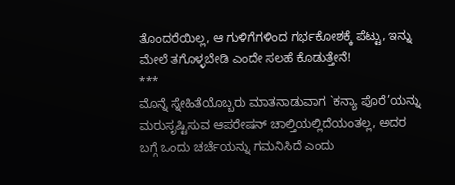ತೊಂದರೆಯಿಲ್ಲ, ಆ ಗುಳಿಗೆಗಳಿಂದ ಗರ್ಭಕೋಶಕ್ಕೆ ಪೆಟ್ಟು, ಇನ್ನು ಮೇಲೆ ತಗೊಳ್ಳಬೇಡಿ ಎಂದೇ ಸಲಹೆ ಕೊಡುತ್ತೇನೆ!
***
ಮೊನ್ನೆ ಸ್ನೇಹಿತೆಯೊಬ್ಬರು ಮಾತನಾಡುವಾಗ `ಕನ್ಯಾ ಪೊರೆ’ಯನ್ನು ಮರುಸೃಷ್ಟಿಸುವ ಆಪರೇಷನ್ ಚಾಲ್ತಿಯಲ್ಲಿದೆಯಂತಲ್ಲ, ಅದರ ಬಗ್ಗೆ ಒಂದು ಚರ್ಚೆಯನ್ನು ಗಮನಿಸಿದೆ ಎಂದು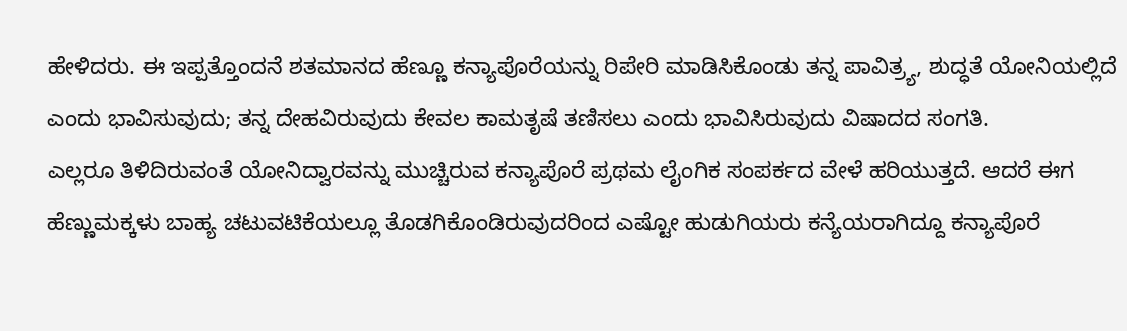ಹೇಳಿದರು. ಈ ಇಪ್ಪತ್ತೊಂದನೆ ಶತಮಾನದ ಹೆಣ್ಣೂ ಕನ್ಯಾಪೊರೆಯನ್ನು ರಿಪೇರಿ ಮಾಡಿಸಿಕೊಂಡು ತನ್ನ ಪಾವಿತ್ರ್ಯ, ಶುದ್ಧತೆ ಯೋನಿಯಲ್ಲಿದೆ ಎಂದು ಭಾವಿಸುವುದು; ತನ್ನ ದೇಹವಿರುವುದು ಕೇವಲ ಕಾಮತೃಷೆ ತಣಿಸಲು ಎಂದು ಭಾವಿಸಿರುವುದು ವಿಷಾದದ ಸಂಗತಿ.
ಎಲ್ಲರೂ ತಿಳಿದಿರುವಂತೆ ಯೋನಿದ್ವಾರವನ್ನು ಮುಚ್ಚಿರುವ ಕನ್ಯಾಪೊರೆ ಪ್ರಥಮ ಲೈಂಗಿಕ ಸಂಪರ್ಕದ ವೇಳೆ ಹರಿಯುತ್ತದೆ. ಆದರೆ ಈಗ ಹೆಣ್ಣುಮಕ್ಕಳು ಬಾಹ್ಯ ಚಟುವಟಿಕೆಯಲ್ಲೂ ತೊಡಗಿಕೊಂಡಿರುವುದರಿಂದ ಎಷ್ಟೋ ಹುಡುಗಿಯರು ಕನ್ಯೆಯರಾಗಿದ್ದೂ ಕನ್ಯಾಪೊರೆ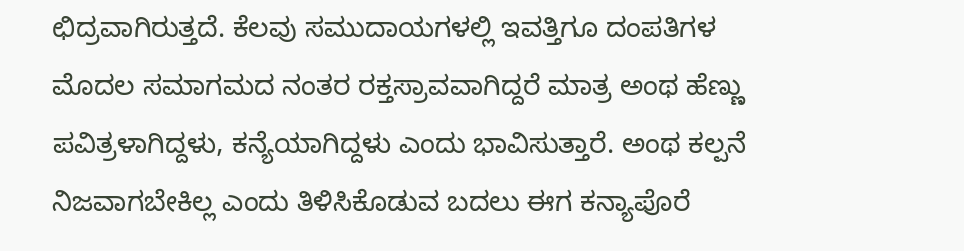ಛಿದ್ರವಾಗಿರುತ್ತದೆ. ಕೆಲವು ಸಮುದಾಯಗಳಲ್ಲಿ ಇವತ್ತಿಗೂ ದಂಪತಿಗಳ ಮೊದಲ ಸಮಾಗಮದ ನಂತರ ರಕ್ತಸ್ರಾವವಾಗಿದ್ದರೆ ಮಾತ್ರ ಅಂಥ ಹೆಣ್ಣು ಪವಿತ್ರಳಾಗಿದ್ದಳು, ಕನ್ಯೆಯಾಗಿದ್ದಳು ಎಂದು ಭಾವಿಸುತ್ತಾರೆ. ಅಂಥ ಕಲ್ಪನೆ ನಿಜವಾಗಬೇಕಿಲ್ಲ ಎಂದು ತಿಳಿಸಿಕೊಡುವ ಬದಲು ಈಗ ಕನ್ಯಾಪೊರೆ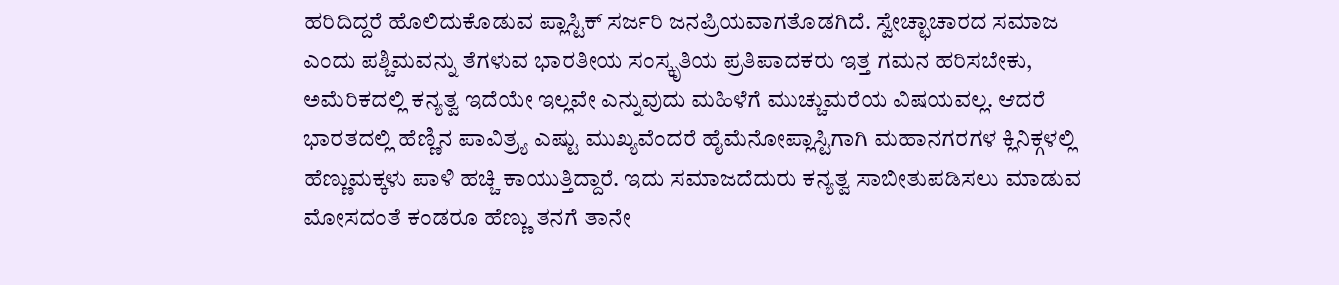ಹರಿದಿದ್ದರೆ ಹೊಲಿದುಕೊಡುವ ಪ್ಲಾಸ್ಟಿಕ್ ಸರ್ಜರಿ ಜನಪ್ರಿಯವಾಗತೊಡಗಿದೆ. ಸ್ವೇಚ್ಛಾಚಾರದ ಸಮಾಜ ಎಂದು ಪಶ್ಚಿಮವನ್ನು ತೆಗಳುವ ಭಾರತೀಯ ಸಂಸ್ಕೃತಿಯ ಪ್ರತಿಪಾದಕರು ಇತ್ತ ಗಮನ ಹರಿಸಬೇಕು, ಅಮೆರಿಕದಲ್ಲಿ ಕನ್ಯತ್ವ ಇದೆಯೇ ಇಲ್ಲವೇ ಎನ್ನುವುದು ಮಹಿಳೆಗೆ ಮುಚ್ಚುಮರೆಯ ವಿಷಯವಲ್ಲ. ಆದರೆ ಭಾರತದಲ್ಲಿ ಹೆಣ್ಣಿನ ಪಾವಿತ್ರ್ಯ ಎಷ್ಟು ಮುಖ್ಯವೆಂದರೆ ಹೈಮೆನೋಪ್ಲಾಸ್ಟಿಗಾಗಿ ಮಹಾನಗರಗಳ ಕ್ಲಿನಿಕ್ಗಳಲ್ಲಿ ಹೆಣ್ಣುಮಕ್ಕಳು ಪಾಳಿ ಹಚ್ಚಿ ಕಾಯುತ್ತಿದ್ದಾರೆ. ಇದು ಸಮಾಜದೆದುರು ಕನ್ಯತ್ವ ಸಾಬೀತುಪಡಿಸಲು ಮಾಡುವ ಮೋಸದಂತೆ ಕಂಡರೂ ಹೆಣ್ಣು ತನಗೆ ತಾನೇ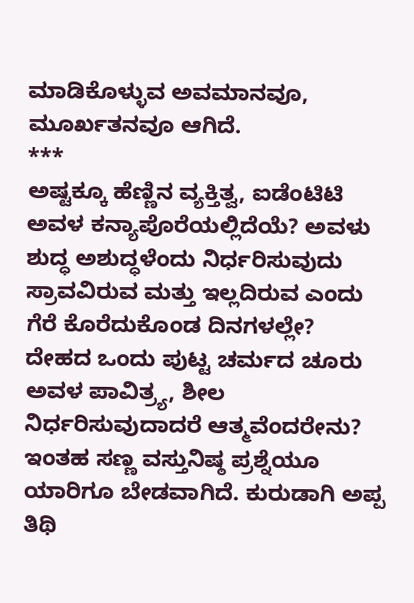ಮಾಡಿಕೊಳ್ಳುವ ಅವಮಾನವೂ, ಮೂರ್ಖತನವೂ ಆಗಿದೆ.
***
ಅಷ್ಟಕ್ಕೂ ಹೆಣ್ಣಿನ ವ್ಯಕ್ತಿತ್ವ, ಐಡೆಂಟಿಟಿ ಅವಳ ಕನ್ಯಾಪೊರೆಯಲ್ಲಿದೆಯೆ? ಅವಳು ಶುದ್ಧ ಅಶುದ್ಧಳೆಂದು ನಿರ್ಧರಿಸುವುದು ಸ್ರಾವವಿರುವ ಮತ್ತು ಇಲ್ಲದಿರುವ ಎಂದು ಗೆರೆ ಕೊರೆದುಕೊಂಡ ದಿನಗಳಲ್ಲೇ?
ದೇಹದ ಒಂದು ಪುಟ್ಟ ಚರ್ಮದ ಚೂರು ಅವಳ ಪಾವಿತ್ರ್ಯ, ಶೀಲ ನಿರ್ಧರಿಸುವುದಾದರೆ ಆತ್ಮವೆಂದರೇನು? ಇಂತಹ ಸಣ್ಣ ವಸ್ತುನಿಷ್ಠ ಪ್ರಶ್ನೆಯೂ ಯಾರಿಗೂ ಬೇಡವಾಗಿದೆ. ಕುರುಡಾಗಿ ಅಪ್ಪ ತಿಥಿ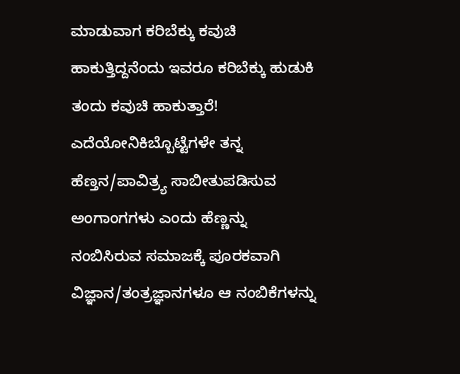ಮಾಡುವಾಗ ಕರಿಬೆಕ್ಕು ಕವುಚಿ ಹಾಕುತ್ತಿದ್ದನೆಂದು ಇವರೂ ಕರಿಬೆಕ್ಕು ಹುಡುಕಿ ತಂದು ಕವುಚಿ ಹಾಕುತ್ತಾರೆ!
ಎದೆಯೋನಿಕಿಬ್ಬೊಟ್ಟೆಗಳೇ ತನ್ನ ಹೆಣ್ತನ/ಪಾವಿತ್ರ್ಯ ಸಾಬೀತುಪಡಿಸುವ ಅಂಗಾಂಗಗಳು ಎಂದು ಹೆಣ್ಣನ್ನು ನಂಬಿಸಿರುವ ಸಮಾಜಕ್ಕೆ ಪೂರಕವಾಗಿ ವಿಜ್ಞಾನ/ತಂತ್ರಜ್ಞಾನಗಳೂ ಆ ನಂಬಿಕೆಗಳನ್ನು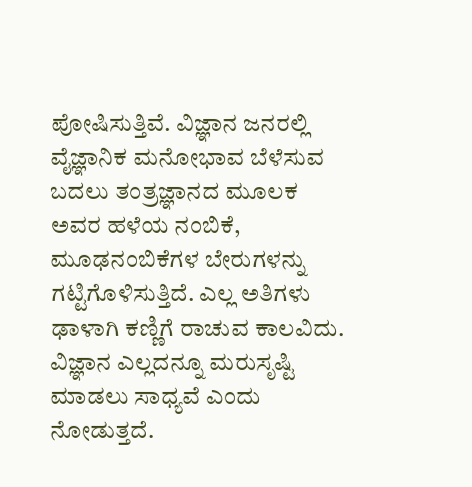ಪೋಷಿಸುತ್ತಿವೆ. ವಿಜ್ಞಾನ ಜನರಲ್ಲಿ ವೈಜ್ಞಾನಿಕ ಮನೋಭಾವ ಬೆಳೆಸುವ ಬದಲು ತಂತ್ರಜ್ಞಾನದ ಮೂಲಕ ಅವರ ಹಳೆಯ ನಂಬಿಕೆ, ಮೂಢನಂಬಿಕೆಗಳ ಬೇರುಗಳನ್ನು ಗಟ್ಟಿಗೊಳಿಸುತ್ತಿದೆ. ಎಲ್ಲ ಅತಿಗಳು ಢಾಳಾಗಿ ಕಣ್ಣಿಗೆ ರಾಚುವ ಕಾಲವಿದು. ವಿಜ್ಞಾನ ಎಲ್ಲದನ್ನೂ ಮರುಸೃಷ್ಟಿ ಮಾಡಲು ಸಾಧ್ಯವೆ ಎಂದು ನೋಡುತ್ತದೆ.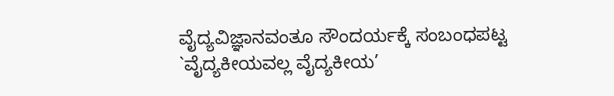ವೈದ್ಯವಿಜ್ಞಾನವಂತೂ ಸೌಂದರ್ಯಕ್ಕೆ ಸಂಬಂಧಪಟ್ಟ `ವೈದ್ಯಕೀಯವಲ್ಲ ವೈದ್ಯಕೀಯ’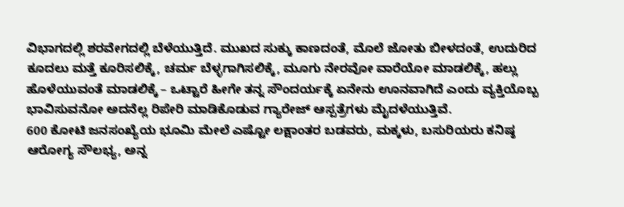ವಿಭಾಗದಲ್ಲಿ ಶರವೇಗದಲ್ಲಿ ಬೆಳೆಯುತ್ತಿದೆ. ಮುಖದ ಸುಕ್ಕು ಕಾಣದಂತೆ, ಮೊಲೆ ಜೋತು ಬೀಳದಂತೆ, ಉದುರಿದ ಕೂದಲು ಮತ್ತೆ ಕೂರಿಸಲಿಕ್ಕೆ, ಚರ್ಮ ಬೆಳ್ಳಗಾಗಿಸಲಿಕ್ಕೆ, ಮೂಗು ನೇರವೋ ವಾರೆಯೋ ಮಾಡಲಿಕ್ಕೆ, ಹಲ್ಲು ಹೊಳೆಯುವಂತೆ ಮಾಡಲಿಕ್ಕೆ – ಒಟ್ಟಾರೆ ಹೀಗೇ ತನ್ನ ಸೌಂದರ್ಯಕ್ಕೆ ಏನೇನು ಊನವಾಗಿದೆ ಎಂದು ವ್ಯಕ್ತಿಯೊಬ್ಬ ಭಾವಿಸುವನೋ ಅದನೆಲ್ಲ ರಿಪೇರಿ ಮಾಡಿಕೊಡುವ ಗ್ಯಾರೇಜ್ ಆಸ್ಪತ್ರೆಗಳು ಮೈದಳೆಯುತ್ತಿವೆ.
600 ಕೋಟಿ ಜನಸಂಖ್ಯೆಯ ಭೂಮಿ ಮೇಲೆ ಎಷ್ಟೋ ಲಕ್ಷಾಂತರ ಬಡವರು, ಮಕ್ಕಳು, ಬಸುರಿಯರು ಕನಿಷ್ಠ ಆರೋಗ್ಯ ಸೌಲಭ್ಯ, ಅನ್ನ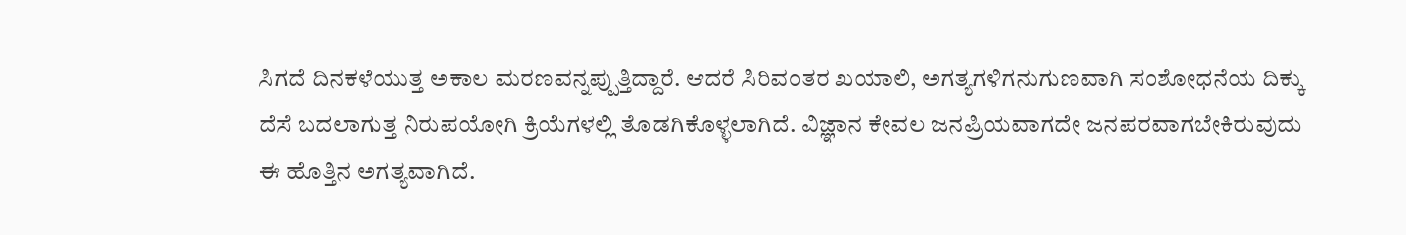ಸಿಗದೆ ದಿನಕಳೆಯುತ್ತ ಅಕಾಲ ಮರಣವನ್ನಪ್ಪುತ್ತಿದ್ದಾರೆ. ಆದರೆ ಸಿರಿವಂತರ ಖಯಾಲಿ, ಅಗತ್ಯಗಳಿಗನುಗುಣವಾಗಿ ಸಂಶೋಧನೆಯ ದಿಕ್ಕು ದೆಸೆ ಬದಲಾಗುತ್ತ ನಿರುಪಯೋಗಿ ಕ್ರಿಯೆಗಳಲ್ಲಿ ತೊಡಗಿಕೊಳ್ಳಲಾಗಿದೆ. ವಿಜ್ಞಾನ ಕೇವಲ ಜನಪ್ರಿಯವಾಗದೇ ಜನಪರವಾಗಬೇಕಿರುವುದು ಈ ಹೊತ್ತಿನ ಅಗತ್ಯವಾಗಿದೆ.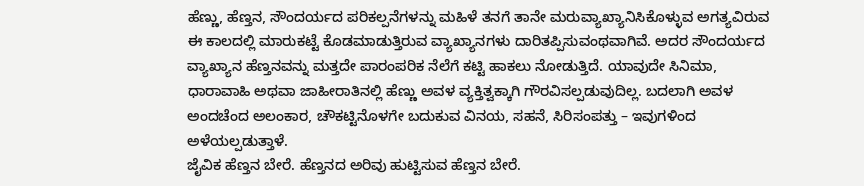ಹೆಣ್ಣು, ಹೆಣ್ತನ, ಸೌಂದರ್ಯದ ಪರಿಕಲ್ಪನೆಗಳನ್ನು ಮಹಿಳೆ ತನಗೆ ತಾನೇ ಮರುವ್ಯಾಖ್ಯಾನಿಸಿಕೊಳ್ಳುವ ಅಗತ್ಯವಿರುವ ಈ ಕಾಲದಲ್ಲಿ ಮಾರುಕಟ್ಟೆ ಕೊಡಮಾಡುತ್ತಿರುವ ವ್ಯಾಖ್ಯಾನಗಳು ದಾರಿತಪ್ಪಿಸುವಂಥವಾಗಿವೆ. ಅದರ ಸೌಂದರ್ಯದ ವ್ಯಾಖ್ಯಾನ ಹೆಣ್ತನವನ್ನು ಮತ್ತದೇ ಪಾರಂಪರಿಕ ನೆಲೆಗೆ ಕಟ್ಟಿ ಹಾಕಲು ನೋಡುತ್ತಿದೆ. ಯಾವುದೇ ಸಿನಿಮಾ, ಧಾರಾವಾಹಿ ಅಥವಾ ಜಾಹೀರಾತಿನಲ್ಲಿ ಹೆಣ್ಣು ಅವಳ ವ್ಯಕ್ತಿತ್ವಕ್ಕಾಗಿ ಗೌರವಿಸಲ್ಪಡುವುದಿಲ್ಲ. ಬದಲಾಗಿ ಅವಳ ಅಂದಚೆಂದ ಅಲಂಕಾರ, ಚೌಕಟ್ಟಿನೊಳಗೇ ಬದುಕುವ ವಿನಯ, ಸಹನೆ, ಸಿರಿಸಂಪತ್ತು – ಇವುಗಳಿಂದ ಅಳೆಯಲ್ಪಡುತ್ತಾಳೆ.
ಜೈವಿಕ ಹೆಣ್ತನ ಬೇರೆ. ಹೆಣ್ತನದ ಅರಿವು ಹುಟ್ಟಿಸುವ ಹೆಣ್ತನ ಬೇರೆ.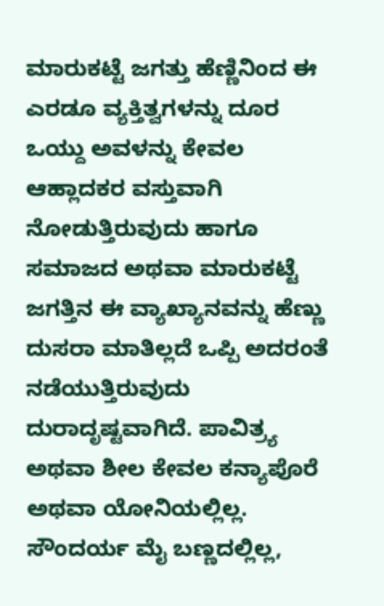ಮಾರುಕಟ್ಟೆ ಜಗತ್ತು ಹೆಣ್ಣಿನಿಂದ ಈ ಎರಡೂ ವ್ಯಕ್ತಿತ್ವಗಳನ್ನು ದೂರ ಒಯ್ದು ಅವಳನ್ನು ಕೇವಲ ಆಹ್ಲಾದಕರ ವಸ್ತುವಾಗಿ ನೋಡುತ್ತಿರುವುದು ಹಾಗೂ ಸಮಾಜದ ಅಥವಾ ಮಾರುಕಟ್ಟೆ ಜಗತ್ತಿನ ಈ ವ್ಯಾಖ್ಯಾನವನ್ನು ಹೆಣ್ಣು ದುಸರಾ ಮಾತಿಲ್ಲದೆ ಒಪ್ಪಿ ಅದರಂತೆ ನಡೆಯುತ್ತಿರುವುದು ದುರಾದೃಷ್ಟವಾಗಿದೆ. ಪಾವಿತ್ರ್ಯ ಅಥವಾ ಶೀಲ ಕೇವಲ ಕನ್ಯಾಪೊರೆ ಅಥವಾ ಯೋನಿಯಲ್ಲಿಲ್ಲ. ಸೌಂದರ್ಯ ಮೈ ಬಣ್ಣದಲ್ಲಿಲ್ಲ,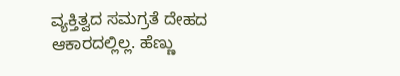ವ್ಯಕ್ತಿತ್ವದ ಸಮಗ್ರತೆ ದೇಹದ ಆಕಾರದಲ್ಲಿಲ್ಲ. ಹೆಣ್ಣು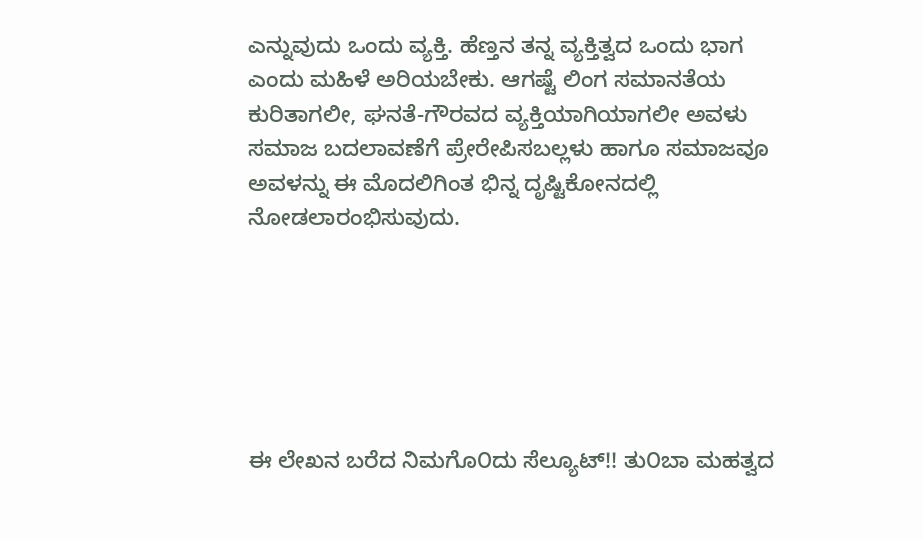ಎನ್ನುವುದು ಒಂದು ವ್ಯಕ್ತಿ. ಹೆಣ್ತನ ತನ್ನ ವ್ಯಕ್ತಿತ್ವದ ಒಂದು ಭಾಗ ಎಂದು ಮಹಿಳೆ ಅರಿಯಬೇಕು. ಆಗಷ್ಟೆ ಲಿಂಗ ಸಮಾನತೆಯ ಕುರಿತಾಗಲೀ, ಘನತೆ-ಗೌರವದ ವ್ಯಕ್ತಿಯಾಗಿಯಾಗಲೀ ಅವಳು ಸಮಾಜ ಬದಲಾವಣೆಗೆ ಪ್ರೇರೇಪಿಸಬಲ್ಲಳು ಹಾಗೂ ಸಮಾಜವೂ ಅವಳನ್ನು ಈ ಮೊದಲಿಗಿಂತ ಭಿನ್ನ ದೃಷ್ಟಿಕೋನದಲ್ಲಿ ನೋಡಲಾರಂಭಿಸುವುದು.






ಈ ಲೇಖನ ಬರೆದ ನಿಮಗೊ೦ದು ಸೆಲ್ಯೂಟ್!! ತು೦ಬಾ ಮಹತ್ವದ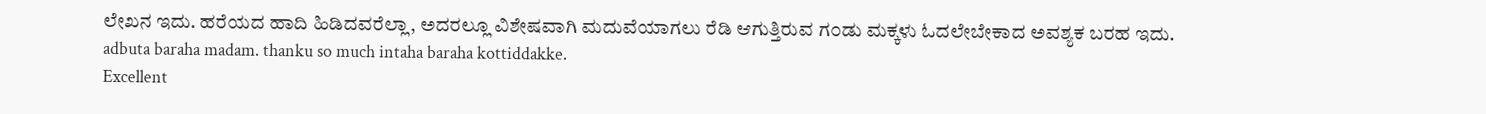ಲೇಖನ ಇದು. ಹರೆಯದ ಹಾದಿ ಹಿಡಿದವರೆಲ್ಲಾ, ಅದರಲ್ಲೂ ವಿಶೇಷವಾಗಿ ಮದುವೆಯಾಗಲು ರೆಡಿ ಆಗುತ್ತಿರುವ ಗ೦ಡು ಮಕ್ಕಳು ಓದಲೇಬೇಕಾದ ಅವಶ್ಯಕ ಬರಹ ಇದು.
adbuta baraha madam. thanku so much intaha baraha kottiddakke.
Excellent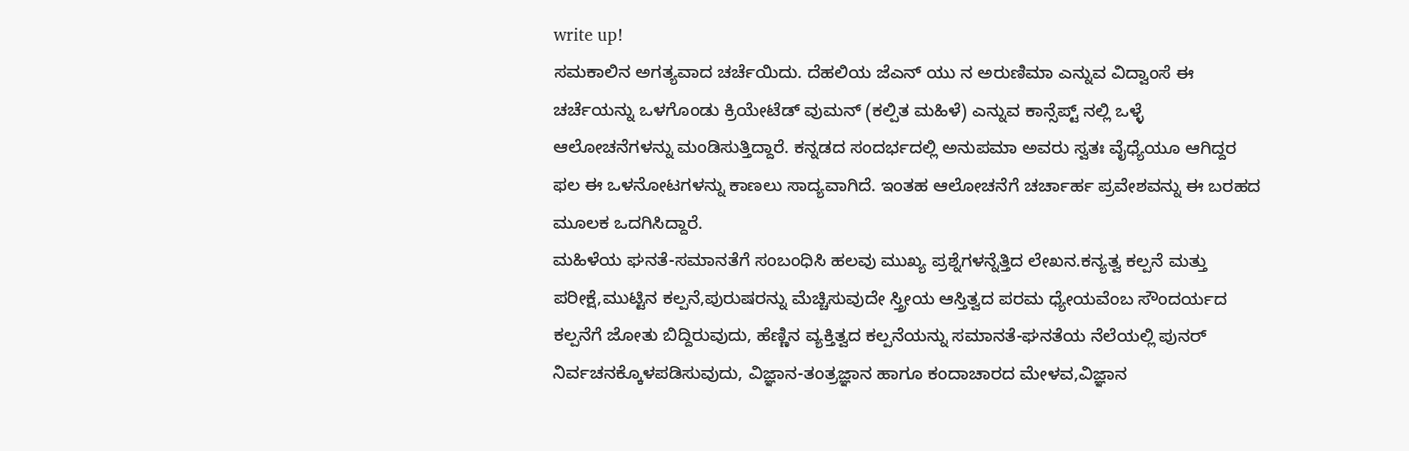write up!
ಸಮಕಾಲಿನ ಅಗತ್ಯವಾದ ಚರ್ಚೆಯಿದು. ದೆಹಲಿಯ ಜೆಎನ್ ಯು ನ ಅರುಣಿಮಾ ಎನ್ನುವ ವಿದ್ವಾಂಸೆ ಈ ಚರ್ಚೆಯನ್ನು ಒಳಗೊಂಡು ಕ್ರಿಯೇಟೆಡ್ ವುಮನ್ (ಕಲ್ಪಿತ ಮಹಿಳೆ) ಎನ್ನುವ ಕಾನ್ಸೆಪ್ಟ್ ನಲ್ಲಿ ಒಳ್ಳೆ ಆಲೋಚನೆಗಳನ್ನು ಮಂಡಿಸುತ್ತಿದ್ದಾರೆ. ಕನ್ನಡದ ಸಂದರ್ಭದಲ್ಲಿ ಅನುಪಮಾ ಅವರು ಸ್ವತಃ ವೈಧ್ಯೆಯೂ ಆಗಿದ್ದರ ಫಲ ಈ ಒಳನೋಟಗಳನ್ನು ಕಾಣಲು ಸಾದ್ಯವಾಗಿದೆ. ಇಂತಹ ಆಲೋಚನೆಗೆ ಚರ್ಚಾರ್ಹ ಪ್ರವೇಶವನ್ನು ಈ ಬರಹದ ಮೂಲಕ ಒದಗಿಸಿದ್ದಾರೆ.
ಮಹಿಳೆಯ ಘನತೆ-ಸಮಾನತೆಗೆ ಸಂಬಂಧಿಸಿ ಹಲವು ಮುಖ್ಯ ಪ್ರಶ್ನೆಗಳನ್ನೆತ್ತಿದ ಲೇಖನ.ಕನ್ಯತ್ವ ಕಲ್ಪನೆ ಮತ್ತು ಪರೀಕ್ಷೆ,ಮುಟ್ಟಿನ ಕಲ್ಪನೆ,ಪುರುಷರನ್ನು ಮೆಚ್ಚಿಸುವುದೇ ಸ್ತ್ರೀಯ ಆಸ್ತಿತ್ವದ ಪರಮ ಧ್ಯೇಯವೆಂಬ ಸೌಂದರ್ಯದ ಕಲ್ಪನೆಗೆ ಜೋತು ಬಿದ್ದಿರುವುದು, ಹೆಣ್ಣಿನ ವ್ಯಕ್ತಿತ್ವದ ಕಲ್ಪನೆಯನ್ನು ಸಮಾನತೆ-ಘನತೆಯ ನೆಲೆಯಲ್ಲಿ ಪುನರ್ ನಿರ್ವಚನಕ್ಕೊಳಪಡಿಸುವುದು, ವಿಜ್ಞಾನ-ತಂತ್ರಜ್ಞಾನ ಹಾಗೂ ಕಂದಾಚಾರದ ಮೇಳವ,ವಿಜ್ಞಾನ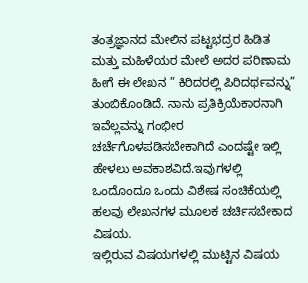ತಂತ್ರಜ್ಞಾನದ ಮೇಲಿನ ಪಟ್ಟಭದ್ರರ ಹಿಡಿತ ಮತ್ತು ಮಹಿಳೆಯರ ಮೇಲೆ ಅದರ ಪರಿಣಾಮ ಹೀಗೆ ಈ ಲೇಖನ ” ಕಿರಿದರಲ್ಲಿ ಪಿರಿದರ್ಥವನ್ನು” ತುಂಬಿಕೊಂಡಿದೆ. ನಾನು ಪ್ರತಿಕ್ರಿಯೆಕಾರನಾಗಿ ಇವೆಲ್ಲವನ್ನು ಗಂಭೀರ ಚರ್ಚೆಗೊಳಪಡಿಸಬೇಕಾಗಿದೆ ಎಂದಷ್ಟೇ ಇಲ್ಲಿ ಹೇಳಲು ಅವಕಾಶವಿದೆ.ಇವುಗಳಲ್ಲಿ ಒಂದೊಂದೂ ಒಂದು ವಿಶೇಷ ಸಂಚಿಕೆಯಲ್ಲಿ ಹಲವು ಲೇಖನಗಳ ಮೂಲಕ ಚರ್ಚಿಸಬೇಕಾದ ವಿಷಯ.
ಇಲ್ಲಿರುವ ವಿಷಯಗಳಲ್ಲಿ ಮುಟ್ಟಿನ ವಿಷಯ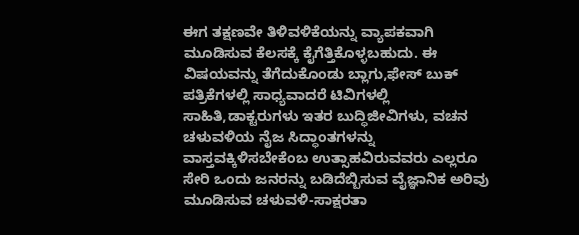ಈಗ ತಕ್ಷಣವೇ ತಿಳಿವಳಿಕೆಯನ್ನು ವ್ಯಾಪಕವಾಗಿ ಮೂಡಿಸುವ ಕೆಲಸಕ್ಕೆ ಕೈಗೆತ್ತಿಕೊಳ್ಳಬಹುದು. ಈ ವಿಷಯವನ್ನು ತೆಗೆದುಕೊಂಡು ಬ್ಲಾಗು,ಫೇಸ್ ಬುಕ್ ಪತ್ರಿಕೆಗಳಲ್ಲಿ ಸಾಧ್ಯವಾದರೆ ಟಿವಿಗಳಲ್ಲಿ ಸಾಹಿತಿ,ಡಾಕ್ಟರುಗಳು ಇತರ ಬುದ್ಧಿಜೀವಿಗಳು, ವಚನ ಚಳುವಳಿಯ ನೈಜ ಸಿದ್ಧಾಂತಗಳನ್ನು ವಾಸ್ತವಕ್ಕಿಳಿಸಬೇಕೆಂಬ ಉತ್ಸಾಹವಿರುವವರು ಎಲ್ಲರೂ ಸೇರಿ ಒಂದು ಜನರನ್ನು ಬಡಿದೆಬ್ಬಿಸುವ ವೈಜ್ಞಾನಿಕ ಅರಿವು ಮೂಡಿಸುವ ಚಳುವಳಿ-ಸಾಕ್ಷರತಾ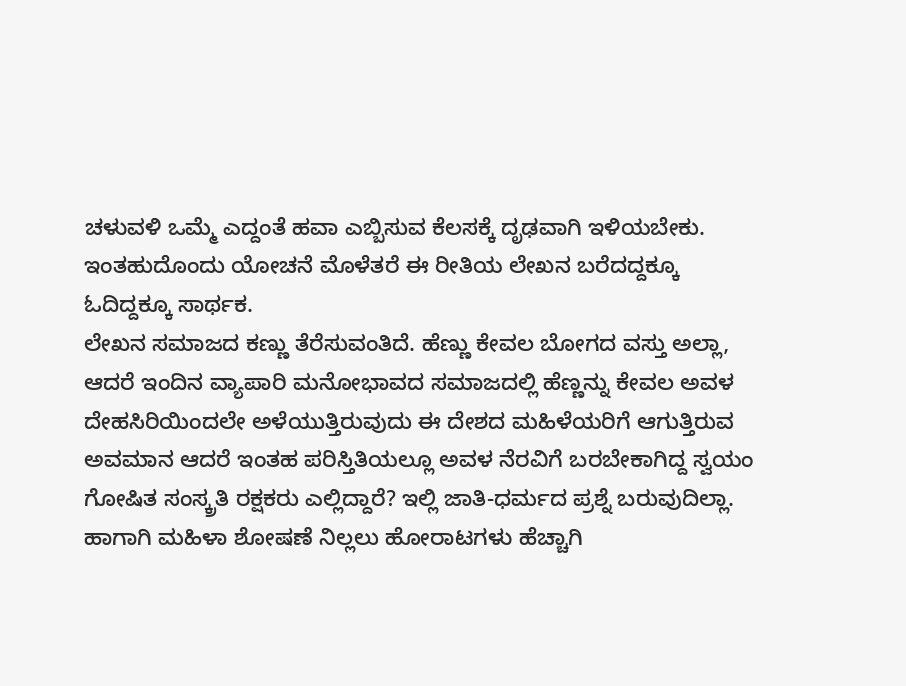ಚಳುವಳಿ ಒಮ್ಮೆ ಎದ್ದಂತೆ ಹವಾ ಎಬ್ಬಿಸುವ ಕೆಲಸಕ್ಕೆ ದೃಢವಾಗಿ ಇಳಿಯಬೇಕು. ಇಂತಹುದೊಂದು ಯೋಚನೆ ಮೊಳೆತರೆ ಈ ರೀತಿಯ ಲೇಖನ ಬರೆದದ್ದಕ್ಕೂ ಓದಿದ್ದಕ್ಕೂ ಸಾರ್ಥಕ.
ಲೇಖನ ಸಮಾಜದ ಕಣ್ಣು ತೆರೆಸುವಂತಿದೆ. ಹೆಣ್ಣು ಕೇವಲ ಬೋಗದ ವಸ್ತು ಅಲ್ಲಾ, ಆದರೆ ಇಂದಿನ ವ್ಯಾಪಾರಿ ಮನೋಭಾವದ ಸಮಾಜದಲ್ಲಿ ಹೆಣ್ಣನ್ನು ಕೇವಲ ಅವಳ ದೇಹಸಿರಿಯಿಂದಲೇ ಅಳೆಯುತ್ತಿರುವುದು ಈ ದೇಶದ ಮಹಿಳೆಯರಿಗೆ ಆಗುತ್ತಿರುವ ಅವಮಾನ ಆದರೆ ಇಂತಹ ಪರಿಸ್ತಿತಿಯಲ್ಲೂ ಅವಳ ನೆರವಿಗೆ ಬರಬೇಕಾಗಿದ್ದ ಸ್ವಯಂ ಗೋಷಿತ ಸಂಸ್ಕ್ರತಿ ರಕ್ಷಕರು ಎಲ್ಲಿದ್ದಾರೆ? ಇಲ್ಲಿ ಜಾತಿ-ಧರ್ಮದ ಪ್ರಶ್ನೆ ಬರುವುದಿಲ್ಲಾ. ಹಾಗಾಗಿ ಮಹಿಳಾ ಶೋಷಣೆ ನಿಲ್ಲಲು ಹೋರಾಟಗಳು ಹೆಚ್ಚಾಗಿ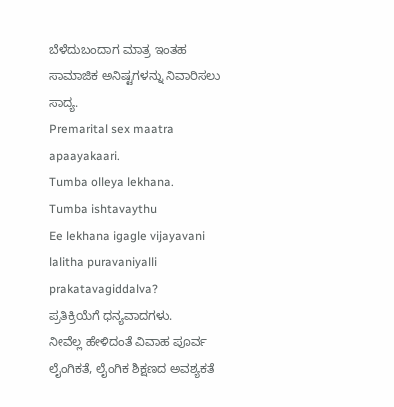ಬೆಳೆದುಬಂದಾಗ ಮಾತ್ರ ಇಂತಹ ಸಾಮಾಜಿಕ ಅನಿಷ್ಟಗಳನ್ನು ನಿವಾರಿಸಲು ಸಾದ್ಯ.
Premarital sex maatra apaayakaari.
Tumba olleya lekhana.
Tumba ishtavaythu
Ee lekhana igagle vijayavani lalitha puravaniyalli prakatavagiddalva?
ಪ್ರತಿಕ್ರಿಯೆಗೆ ಧನ್ಯವಾದಗಳು.
ನೀವೆಲ್ಲ ಹೇಳಿದಂತೆ ವಿವಾಹ ಪೂರ್ವ ಲೈಂಗಿಕತೆ, ಲೈಂಗಿಕ ಶಿಕ್ಷಣದ ಅವಶ್ಯಕತೆ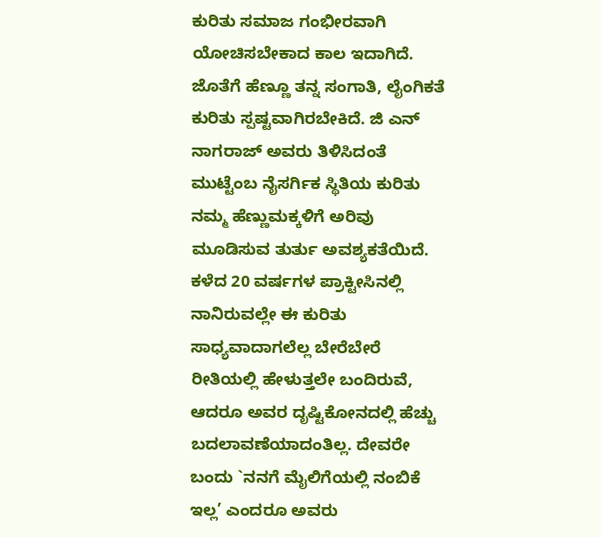ಕುರಿತು ಸಮಾಜ ಗಂಭೀರವಾಗಿ ಯೋಚಿಸಬೇಕಾದ ಕಾಲ ಇದಾಗಿದೆ. ಜೊತೆಗೆ ಹೆಣ್ಣೂ ತನ್ನ ಸಂಗಾತಿ, ಲೈಂಗಿಕತೆ ಕುರಿತು ಸ್ಪಷ್ಟವಾಗಿರಬೇಕಿದೆ. ಜಿ ಎನ್ ನಾಗರಾಜ್ ಅವರು ತಿಳಿಸಿದಂತೆ ಮುಟ್ಟೆಂಬ ನೈಸರ್ಗಿಕ ಸ್ಥಿತಿಯ ಕುರಿತು ನಮ್ಮ ಹೆಣ್ಣುಮಕ್ಕಳಿಗೆ ಅರಿವು ಮೂಡಿಸುವ ತುರ್ತು ಅವಶ್ಯಕತೆಯಿದೆ. ಕಳೆದ 20 ವರ್ಷಗಳ ಪ್ರಾಕ್ಟೀಸಿನಲ್ಲಿ ನಾನಿರುವಲ್ಲೇ ಈ ಕುರಿತು ಸಾಧ್ಯವಾದಾಗಲೆಲ್ಲ ಬೇರೆಬೇರೆ ರೀತಿಯಲ್ಲಿ ಹೇಳುತ್ತಲೇ ಬಂದಿರುವೆ, ಆದರೂ ಅವರ ದೃಷ್ಟಿಕೋನದಲ್ಲಿ ಹೆಚ್ಚು ಬದಲಾವಣೆಯಾದಂತಿಲ್ಲ. ದೇವರೇ ಬಂದು `ನನಗೆ ಮೈಲಿಗೆಯಲ್ಲಿ ನಂಬಿಕೆ ಇಲ್ಲ’ ಎಂದರೂ ಅವರು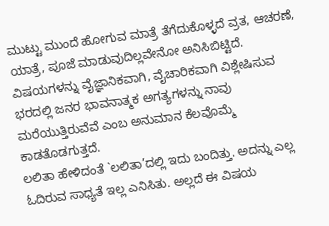ಮುಟ್ಟು ಮುಂದೆ ಹೋಗುವ ಮಾತ್ರೆ ತೆಗೆದುಕೊಳ್ಳದೆ ವ್ರತ, ಆಚರಣೆ, ಯಾತ್ರೆ, ಪೂಜೆ ಮಾಡುವುದಿಲ್ಲವೇನೋ ಅನಿಸಿಬಿಟ್ಟಿದೆ.
ವಿಷಯಗಳನ್ನು ವೈಜ್ಞಾನಿಕವಾಗಿ, ವೈಚಾರಿಕವಾಗಿ ವಿಶ್ಲೇಷಿಸುವ ಭರದಲ್ಲಿ ಜನರ ಭಾವನಾತ್ಮಕ ಅಗತ್ಯಗಳನ್ನು ನಾವು ಮರೆಯುತ್ತಿರುವೆವೆ ಎಂಬ ಅನುಮಾನ ಕೆಲವೊಮ್ಮೆ ಕಾಡತೊಡಗುತ್ತದೆ.
ಲಲಿತಾ ಹೇಳಿದಂತೆ `ಲಲಿತಾ’ದಲ್ಲಿ ಇದು ಬಂದಿತ್ತು. ಅದನ್ನು ಎಲ್ಲ ಓದಿರುವ ಸಾಧ್ಯತೆ ಇಲ್ಲ ಎನಿಸಿತು. ಅಲ್ಲದೆ ಈ ವಿಷಯ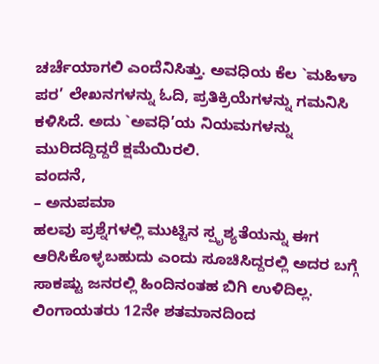ಚರ್ಚೆಯಾಗಲಿ ಎಂದೆನಿಸಿತ್ತು. ಅವಧಿಯ ಕೆಲ `ಮಹಿಳಾ ಪರ’ ಲೇಖನಗಳನ್ನು ಓದಿ, ಪ್ರತಿಕ್ರಿಯೆಗಳನ್ನು ಗಮನಿಸಿ ಕಳಿಸಿದೆ. ಅದು `ಅವಧಿ’ಯ ನಿಯಮಗಳನ್ನು ಮುರಿದದ್ದಿದ್ದರೆ ಕ್ಷಮೆಯಿರಲಿ.
ವಂದನೆ,
– ಅನುಪಮಾ
ಹಲವು ಪ್ರಶ್ನೆಗಳಲ್ಲಿ ಮುಟ್ಟಿನ ಸ್ಪೃಶ್ಯತೆಯನ್ನು ಈಗ ಆರಿಸಿಕೊಳ್ಳಬಹುದು ಎಂದು ಸೂಚಿಸಿದ್ದರಲ್ಲಿ ಅದರ ಬಗ್ಗೆ ಸಾಕಷ್ಟು ಜನರಲ್ಲಿ ಹಿಂದಿನಂತಹ ಬಿಗಿ ಉಳಿದಿಲ್ಲ. ಲಿಂಗಾಯತರು 12ನೇ ಶತಮಾನದಿಂದ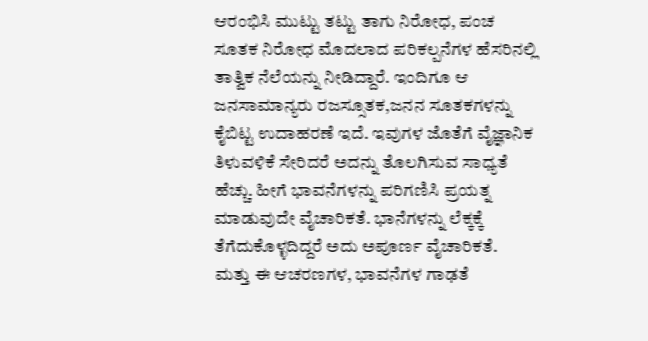ಆರಂಭಿಸಿ ಮುಟ್ಟು ತಟ್ಟು ತಾಗು ನಿರೋಧ, ಪಂಚ ಸೂತಕ ನಿರೋಧ ಮೊದಲಾದ ಪರಿಕಲ್ಪನೆಗಳ ಹೆಸರಿನಲ್ಲಿ ತಾತ್ವಿಕ ನೆಲೆಯನ್ನು ನೀಡಿದ್ದಾರೆ. ಇಂದಿಗೂ ಆ ಜನಸಾಮಾನ್ಯರು ರಜಸ್ಸೂತಕ,ಜನನ ಸೂತಕಗಳನ್ನು ಕೈಬಿಟ್ಟ ಉದಾಹರಣೆ ಇದೆ. ಇವುಗಳ ಜೊತೆಗೆ ವೈಜ್ಞಾನಿಕ ತಿಳುವಳಿಕೆ ಸೇರಿದರೆ ಅದನ್ನು ತೊಲಗಿಸುವ ಸಾಧ್ಯತೆ ಹೆಚ್ಚು. ಹೀಗೆ ಭಾವನೆಗಳನ್ನು ಪರಿಗಣಿಸಿ ಪ್ರಯತ್ನ ಮಾಡುವುದೇ ವೈಚಾರಿಕತೆ. ಭಾನೆಗಳನ್ನು ಲೆಕ್ಕಕ್ಕೆ ತೆಗೆದುಕೊಳ್ಳದಿದ್ದರೆ ಅದು ಅಪೂರ್ಣ ವೈಚಾರಿಕತೆ.
ಮತ್ತು ಈ ಆಚರಣಗಳ, ಭಾವನೆಗಳ ಗಾಢತೆ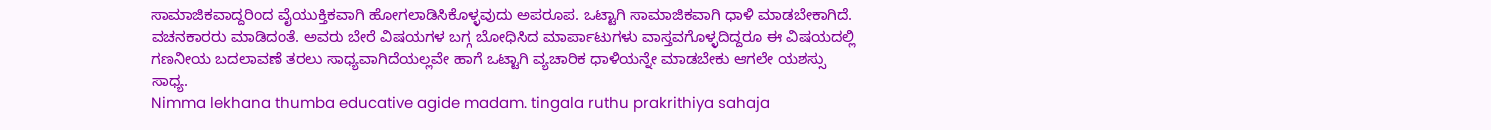ಸಾಮಾಜಿಕವಾದ್ದರಿಂದ ವೈಯುಕ್ತಿಕವಾಗಿ ಹೋಗಲಾಡಿಸಿಕೊಳ್ಳವುದು ಅಪರೂಪ. ಒಟ್ಟಾಗಿ ಸಾಮಾಜಿಕವಾಗಿ ಧಾಳಿ ಮಾಡಬೇಕಾಗಿದೆ. ವಚನಕಾರರು ಮಾಡಿದಂತೆ. ಅವರು ಬೇರೆ ವಿಷಯಗಳ ಬಗ್ಗ ಬೋಧಿಸಿದ ಮಾರ್ಪಾಟುಗಳು ವಾಸ್ತವಗೊಳ್ಳದಿದ್ದರೂ ಈ ವಿಷಯದಲ್ಲಿ ಗಣನೀಯ ಬದಲಾವಣೆ ತರಲು ಸಾಧ್ಯವಾಗಿದೆಯಲ್ಲವೇ ಹಾಗೆ ಒಟ್ಟಾಗಿ ವ್ಯಚಾರಿಕ ಧಾಳಿಯನ್ನೇ ಮಾಡಬೇಕು ಆಗಲೇ ಯಶಸ್ಸು ಸಾಧ್ಯ.
Nimma lekhana thumba educative agide madam. tingala ruthu prakrithiya sahaja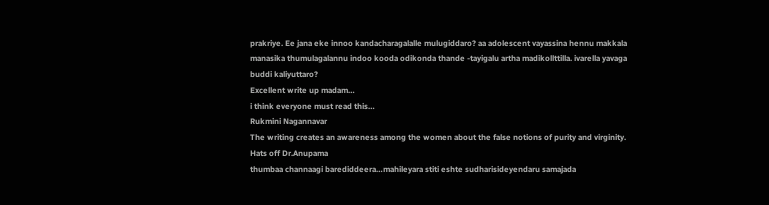prakriye. Ee jana eke innoo kandacharagalalle mulugiddaro? aa adolescent vayassina hennu makkala manasika thumulagalannu indoo kooda odikonda thande -tayigalu artha madikollttilla. ivarella yavaga buddi kaliyuttaro?
Excellent write up madam…
i think everyone must read this…
Rukmini Nagannavar
The writing creates an awareness among the women about the false notions of purity and virginity. Hats off Dr.Anupama
thumbaa channaagi barediddeera…mahileyara stiti eshte sudharisideyendaru samajada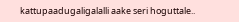kattupaadugaligalalli aake seri hoguttale..